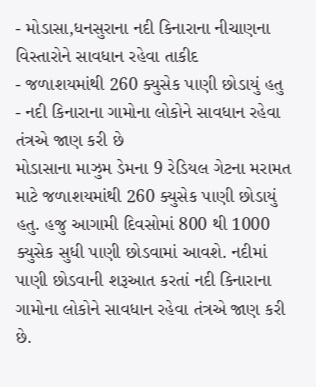- મોડાસા,ધનસુરાના નદી કિનારાના નીચાણના વિસ્તારોને સાવધાન રહેવા તાકીદ
- જળાશયમાંથી 260 ક્યુસેક પાણી છોડાયું હતુ
- નદી કિનારાના ગામોના લોકોને સાવધાન રહેવા તંત્રએ જાણ કરી છે
મોડાસાના માઝુમ ડેમના 9 રેડિયલ ગેટના મરામત માટે જળાશયમાંથી 260 ક્યુસેક પાણી છોડાયું હતુ. હજુ આગામી દિવસોમાં 800 થી 1000 ક્યુસેક સુધી પાણી છોડવામાં આવશે. નદીમાં પાણી છોડવાની શરૂઆત કરતાં નદી કિનારાના ગામોના લોકોને સાવધાન રહેવા તંત્રએ જાણ કરી છે.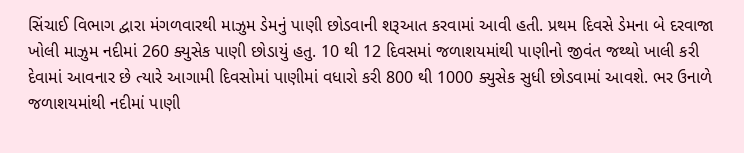સિંચાઈ વિભાગ દ્વારા મંગળવારથી માઝુમ ડેમનું પાણી છોડવાની શરૂઆત કરવામાં આવી હતી. પ્રથમ દિવસે ડેમના બે દરવાજા ખોલી માઝુમ નદીમાં 260 ક્યુસેક પાણી છોડાયું હતુ. 10 થી 12 દિવસમાં જળાશયમાંથી પાણીનો જીવંત જથ્થો ખાલી કરી દેવામાં આવનાર છે ત્યારે આગામી દિવસોમાં પાણીમાં વધારો કરી 800 થી 1000 ક્યુસેક સુધી છોડવામાં આવશે. ભર ઉનાળે જળાશયમાંથી નદીમાં પાણી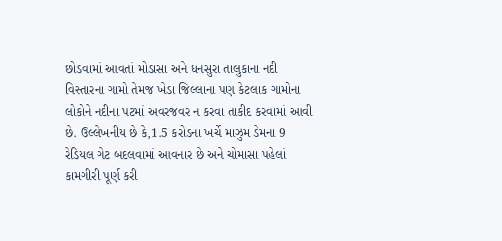છોડવામાં આવતાં મોડાસા અને ધનસુરા તાલુકાના નદી વિસ્તારના ગામો તેમજ ખેડા જિલ્લાના પણ કેટલાક ગામોના લોકોને નદીના પટમાં અવરજવર ન કરવા તાકીદ કરવામાં આવી છે. ઉલ્લેખનીય છે કે,1.5 કરોડના ખર્ચે માઝુમ ડેમના 9 રેડિયલ ગેટ બદલવામાં આવનાર છે અને ચોમાસા પહેલાં કામગીરી પૂર્ણ કરી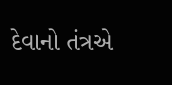દેવાનો તંત્રએ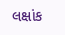લક્ષાંક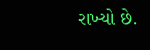રાખ્યો છે.